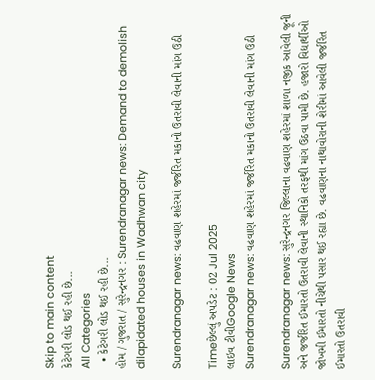Skip to main content
કેટેગરી લોડ થઈ રહી છે...
All Categories
  • કેટેગરી લોડ થઈ રહી છે...
હોમ / ગુજરાત / સુરેન્દ્રનગર : Surendranagar news: Demand to demolish dilapidated houses in Wadhwan city

Surendranagar news: વઢવાણ શહેરમાં જર્જરિત મકાનો ઉતરાવી લેવાની માંગ ઉઠી

Timeછેલ્લું અપડેટ : 02 Jul 2025
લાઇવ ટીવીGoogle News
Surendranagar news: વઢવાણ શહેરમાં જર્જરિત મકાનો ઉતરાવી લેવાની માંગ ઉઠી

Surendranagar news: સુરેન્દ્રનગર જિલ્લાના વઢવાણ શહેરમાં શાળા નજીક આવેલી જૂની અને જર્જરિત ઈમારતો ઉતરાવી લેવાની સ્થાનિકો તરફથી માંગ ઉઠવા પામી છે. હજારો વિદ્યાર્થીઓ જોખમી ઈમારતો નીચેથી પસાર થઈ રહ્યા છે. વઢવાણના નાથાવોરાની શેરીમાં આવેલી જર્જરિત ઈમારતો ઉતરાવી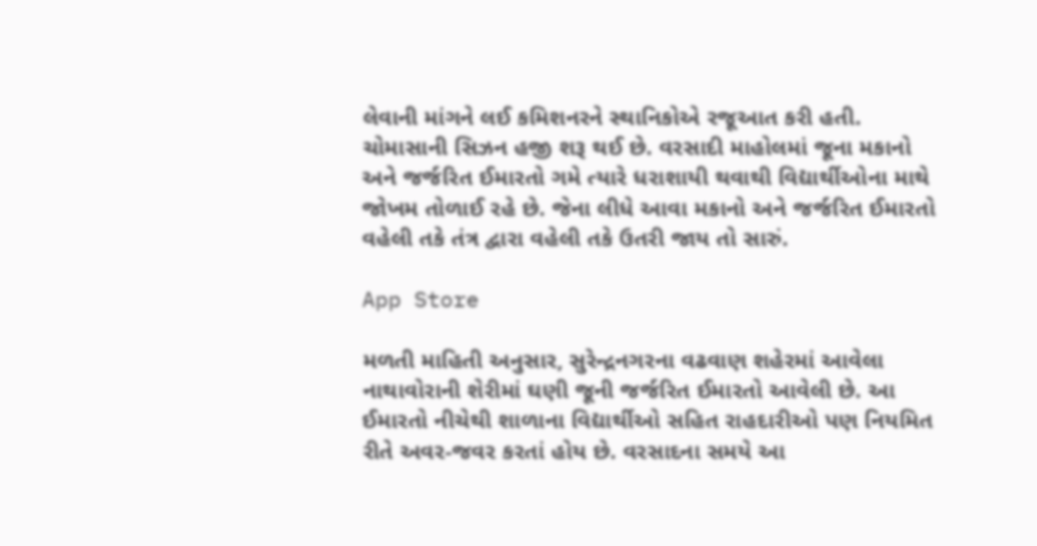લેવાની માંગને લઈ કમિશનરને સ્થાનિકોએ રજૂઆત કરી હતી. ચોમાસાની સિઝન હજી શરૂ થઈ છે. વરસાદી માહોલમાં જૂના મકાનો અને જર્જરિત ઈમારતો ગમે ત્યારે ધરાશાયી થવાથી વિદ્યાર્થીઓના માથે જોખમ તોળાઈ રહે છે. જેના લીધે આવા મકાનો અને જર્જરિત ઈમારતો વહેલી તકે તંત્ર દ્વારા વહેલી તકે ઉતરી જાય તો સારું.

App Store

મળતી માહિતી અનુસાર, સુરેન્દ્રનગરના વઢવાણ શહેરમાં આવેલા નાથાવોરાની શેરીમાં ઘણી જૂની જર્જરિત ઈમારતો આવેલી છે. આ ઈમારતો નીચેથી શાળાના વિદ્યાર્થીઓ સહિત રાહદારીઓ પણ નિયમિત રીતે અવર-જવર કરતાં હોય છે. વરસાદના સમયે આ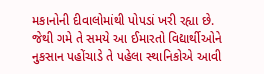મકાનોની દીવાલોમાંથી પોપડાં ખરી રહ્યા છે. જેથી ગમે તે સમયે આ ઈમારતો વિદ્યાર્થીઓને નુકસાન પહોંચાડે તે પહેલા સ્થાનિકોએ આવી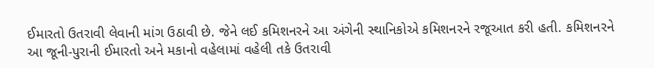ઈમારતો ઉતરાવી લેવાની માંગ ઉઠાવી છે. જેને લઈ કમિશનરને આ અંગેની સ્થાનિકોએ કમિશનરને રજૂઆત કરી હતી. કમિશનરને આ જૂની-પુરાની ઈમારતો અને મકાનો વહેલામાં વહેલી તકે ઉતરાવી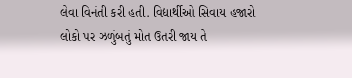લેવા વિનંતી કરી હતી. વિદ્યાર્થીઓ સિવાય હજારો લોકો પર ઝળુંબતું મોત ઉતરી જાય તે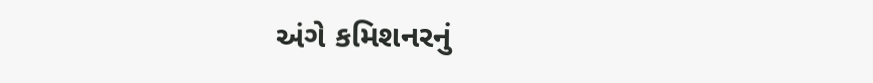અંગે કમિશનરનું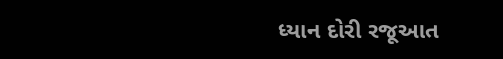ધ્યાન દોરી રજૂઆત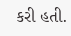કરી હતી.